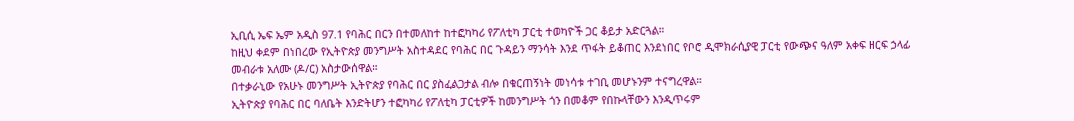ኢቢሲ ኤፍ ኤም አዲስ 97.1 የባሕር በርን በተመለከተ ከተፎካካሪ የፖለቲካ ፓርቲ ተወካዮች ጋር ቆይታ አድርጓል።
ከዚህ ቀደም በነበረው የኢትዮጵያ መንግሥት አስተዳደር የባሕር በር ጉዳይን ማንሳት እንደ ጥፋት ይቆጠር እንደነበር የቦሮ ዲሞክራሲያዊ ፓርቲ የውጭና ዓለም አቀፍ ዘርፍ ኃላፊ መብራቱ አለሙ (ዶ/ር) አስታውሰዋል።
በተቃራኒው የአሁኑ መንግሥት ኢትዮጵያ የባሕር በር ያስፈልጋታል ብሎ በቁርጠኝነት መነሳቱ ተገቢ መሆኑንም ተናግረዋል።
ኢትዮጵያ የባሕር በር ባለቤት እንድትሆን ተፎካካሪ የፖለቲካ ፓርቲዎች ከመንግሥት ጎን በመቆም የበኩላቸውን እንዲጥሩም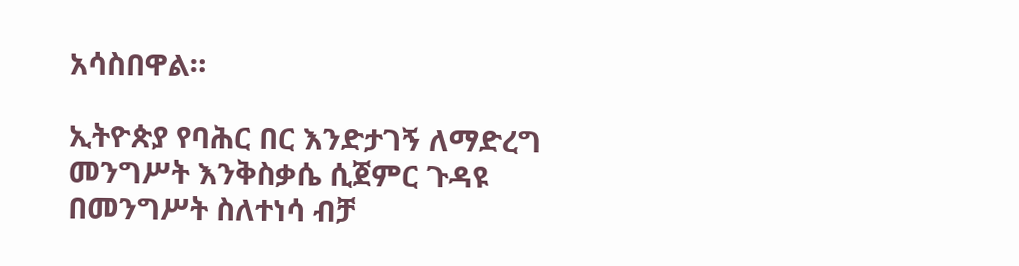አሳስበዋል።

ኢትዮጵያ የባሕር በር እንድታገኝ ለማድረግ መንግሥት እንቅስቃሴ ሲጀምር ጉዳዩ በመንግሥት ስለተነሳ ብቻ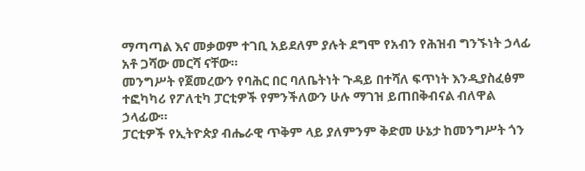ማጣጣል እና መቃወም ተገቢ አይደለም ያሉት ደግሞ የአብን የሕዝብ ግንኙነት ኃላፊ አቶ ጋሻው መርሻ ናቸው።
መንግሥት የጀመረውን የባሕር በር ባለቤትነት ጉዳይ በተሻለ ፍጥነት እንዲያስፈፅም ተፎካካሪ የፖለቲካ ፓርቲዎች የምንችለውን ሁሉ ማገዝ ይጠበቅብናል ብለዋል ኃላፊው።
ፓርቲዎች የኢትዮጵያ ብሔራዊ ጥቅም ላይ ያለምንም ቅድመ ሁኔታ ከመንግሥት ጎን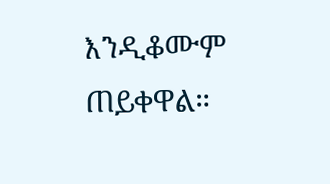እንዲቆሙም ጠይቀዋል።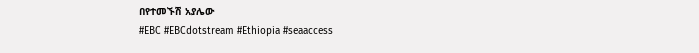በየተመኙሽ አያሌው
#EBC #EBCdotstream #Ethiopia #seaaccess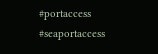#portaccess #seaportaccess